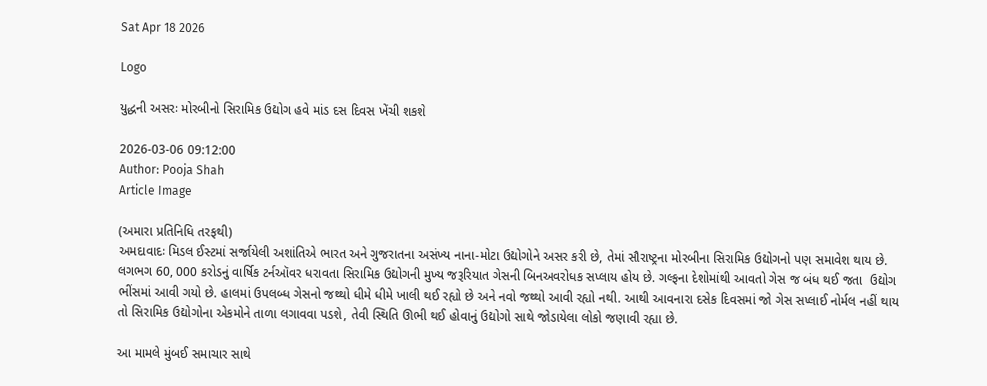Sat Apr 18 2026

Logo

યુદ્ધની અસરઃ મોરબીનો સિરામિક ઉદ્યોગ હવે માંડ દસ દિવસ ખેંચી શકશે

2026-03-06 09:12:00
Author: Pooja Shah
Article Image

(અમારા પ્રતિનિધિ તરફથી)
અમદાવાદઃ મિડલ ઈસ્ટમાં સર્જાયેલી અશાંતિએ ભારત અને ગુજરાતના અસંખ્ય નાના-મોટા ઉદ્યોગોને અસર કરી છે, તેમાં સૌરાષ્ટ્રના મોરબીના સિરામિક ઉદ્યોગનો પણ સમાવેશ થાય છે. લગભગ 60, 000 કરોડનું વાર્ષિક ટર્નઑવર ધરાવતા સિરામિક ઉદ્યોગની મુખ્ય જરૂરિયાત ગેસની બિનઅવરોધક સપ્લાય હોય છે. ગલ્ફના દેશોમાંથી આવતો ગેસ જ બંધ થઈ જતા  ઉદ્યોગ ભીંસમાં આવી ગયો છે. હાલમાં ઉપલબ્ધ ગેસનો જથ્થો ધીમે ધીમે ખાલી થઈ રહ્યો છે અને નવો જથ્થો આવી રહ્યો નથી. આથી આવનારા દસેક દિવસમાં જો ગેસ સપ્લાઈ નોર્મલ નહીં થાય તો સિરામિક ઉદ્યોગોના એકમોને તાળા લગાવવા પડશે, તેવી સ્થિતિ ઊભી થઈ હોવાનું ઉદ્યોગો સાથે જોડાયેલા લોકો જણાવી રહ્યા છે.

આ મામલે મુંબઈ સમાચાર સાથે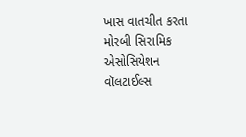ખાસ વાતચીત કરતા મોરબી સિરામિક એસોસિયેશન વૉલટાઈલ્સ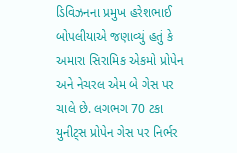ડિવિઝનના પ્રમુખ હરેશભાઈ બોપલીયાએ જણાવ્યું હતું કે અમારા સિરામિક એકમો પ્રોપેન અને નેચરલ એમ બે ગેસ પર ચાલે છે. લગભગ 70 ટકા યુનીટ્સ પ્રોપેન ગેસ પર નિર્ભર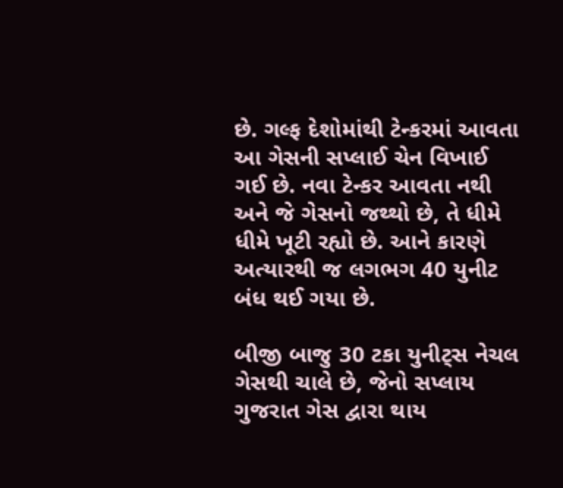છે. ગલ્ફ દેશોમાંથી ટેન્કરમાં આવતા આ ગેસની સપ્લાઈ ચેન વિખાઈ ગઈ છે. નવા ટેન્કર આવતા નથી અને જે ગેસનો જથ્થો છે, તે ધીમે ધીમે ખૂટી રહ્યો છે. આને કારણે અત્યારથી જ લગભગ 40 યુનીટ બંધ થઈ ગયા છે.

બીજી બાજુ 30 ટકા યુનીટ્સ નેચલ ગેસથી ચાલે છે, જેનો સપ્લાય ગુજરાત ગેસ દ્વારા થાય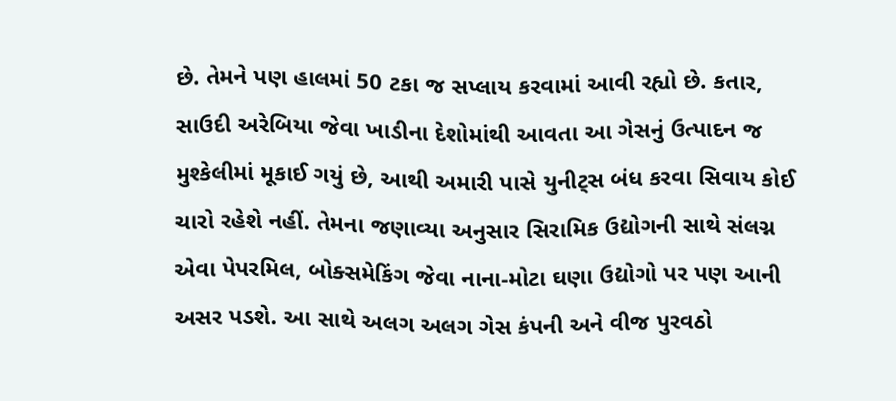છે. તેમને પણ હાલમાં 50 ટકા જ સપ્લાય કરવામાં આવી રહ્યો છે. કતાર, સાઉદી અરેબિયા જેવા ખાડીના દેશોમાંથી આવતા આ ગેસનું ઉત્પાદન જ મુશ્કેલીમાં મૂકાઈ ગયું છે, આથી અમારી પાસે યુનીટ્સ બંધ કરવા સિવાય કોઈ ચારો રહેશે નહીં. તેમના જણાવ્યા અનુસાર સિરામિક ઉદ્યોગની સાથે સંલગ્ન એવા પેપરમિલ, બોક્સમેકિંગ જેવા નાના-મોટા ઘણા ઉદ્યોગો પર પણ આની અસર પડશે. આ સાથે અલગ અલગ ગેસ કંપની અને વીજ પુરવઠો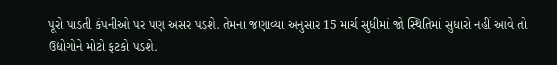પૂરો પાડતી કંપનીઓ પર પણ અસર પડશે. તેમના જણાવ્યા અનુસાર 15 માર્ચ સુધીમાં જો સ્થિતિમાં સુધારો નહીં આવે તો ઉદ્યોગોને મોટો ફટકો પડશે.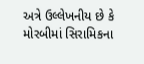અત્રે ઉલ્લેખનીય છે કે મોરબીમાં સિરામિકના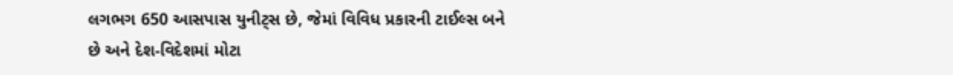લગભગ 650 આસપાસ યુનીટ્સ છે, જેમાં વિવિધ પ્રકારની ટાઈલ્સ બને છે અને દેશ-વિદેશમાં મોટા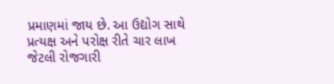પ્રમાણમાં જાય છે. આ ઉદ્યોગ સાથે પ્રત્યક્ષ અને પરોક્ષ રીતે ચાર લાખ જેટલી રોજગારી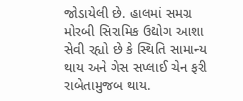જોડાયેલી છે. હાલમાં સમગ્ર મોરબી સિરામિક ઉદ્યોગ આશા સેવી રહ્યો છે કે સ્થિતિ સામાન્ય થાય અને ગેસ સપ્લાઈ ચેન ફરી રાબેતામુજબ થાય.